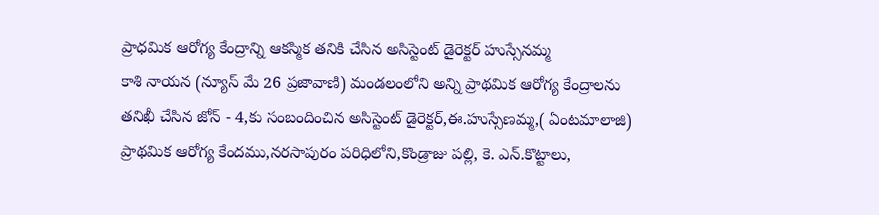ప్రాధమిక ఆరోగ్య కేంద్రాన్ని ఆకస్మిక తనికి చేసిన అసిస్టెంట్ డైరెక్టర్ హుస్సేనమ్మ
కాశి నాయన (న్యూస్ మే 26 ప్రజావాణి) మండలంలోని అన్ని ప్రాథమిక ఆరోగ్య కేంద్రాలను తనిఖీ చేసిన జోన్ - 4,కు సంబందించిన అసిస్టెంట్ డైరెక్టర్,ఈ.హుస్సేణమ్మ,( ఏంటమాలాజి) ప్రాథమిక ఆరోగ్య కేందము,నరసాపురం పరిధిలోని,కొండ్రాజు పల్లి, కె. ఎన్.కొట్టాలు,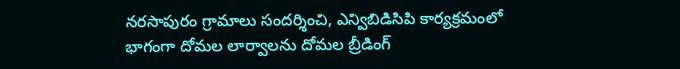నరసాపురం గ్రామాలు సందర్శించి, ఎన్విబిడిసిపి కార్యక్రమంలో భాగంగా దోమల లార్వాలను దోమల బ్రీడింగ్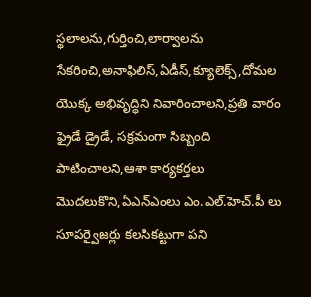స్థలాలను,గుర్తించి,లార్వాలను సేకరించి,అనాఫిలిస్,ఏడీస్,క్యూలెక్స్,దోమల యొక్క అభివృద్ధిని నివారించాలని,ప్రతి వారం ఫ్రైడే డ్రైడే, సక్రమంగా సిబ్బంది పాటించాలని,ఆశా కార్యకర్తలు మొదలుకొని,ఏఎన్ఎంలు ఎం.ఎల్.హెచ్.పీ లు సూపర్వైజర్లు కలసికట్టుగా పని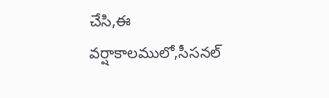చేసి,ఈ వర్షాకాలములో,సీసనల్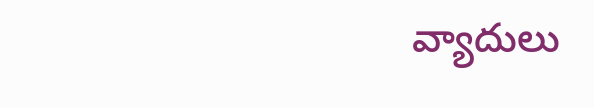వ్యాదులు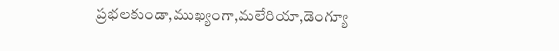ప్రభలకుండా,ముఖ్యంగా,మలేరియా,డెంగ్యూ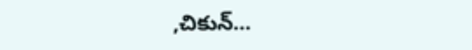,చికున్...